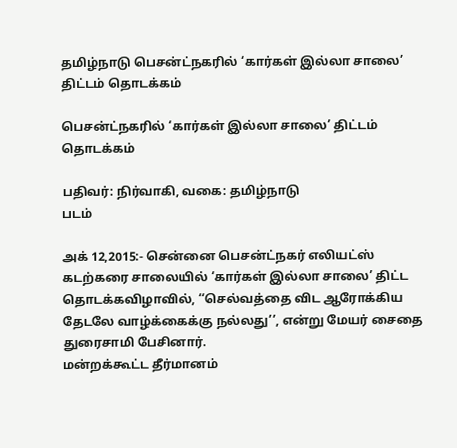தமிழ்நாடு பெசன்ட்நகரில் ‘கார்கள் இல்லா சாலை’ திட்டம் தொடக்கம்

பெசன்ட்நகரில் ‘கார்கள் இல்லா சாலை’ திட்டம் தொடக்கம்

பதிவர்: நிர்வாகி, வகை: தமிழ்நாடு
படம்

அக் 12,2015:- சென்னை பெசன்ட்நகர் எலியட்ஸ் கடற்கரை சாலையில் ‘கார்கள் இல்லா சாலை’ திட்ட தொடக்கவிழாவில், ‘‘செல்வத்தை விட ஆரோக்கிய தேடலே வாழ்க்கைக்கு நல்லது’’, என்று மேயர் சைதை துரைசாமி பேசினார்.
மன்றக்கூட்ட தீர்மானம்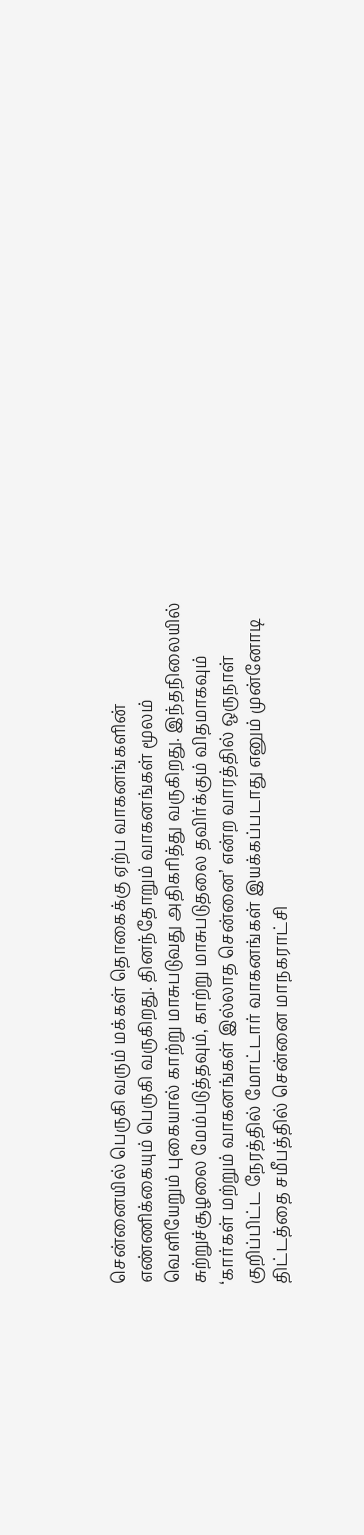சென்னையில் பெருகி வரும் மக்கள் தொகைக்கு ஏற்ப வாகனங்களின் எண்ணிக்கையும் பெருகி வருகிறது. தினந்தோறும் வாகனங்கள் மூலம் வெளியேறும் புகையால் காற்று மாசுபடுவது அதிகரித்து வருகிறது. இந்தநிலையில் சுற்றுச்சூழலை மேம்படுத்தவும், காற்று மாசுபடுதலை தவிர்க்கும் விதமாகவும் ‘கார்கள் மற்றும் வாகனங்கள் இல்லாத சென்னை’ என்ற வாரத்தில் ஒருநாள் குறிப்பிட்ட நேரத்தில் மோட்டார் வாகனங்கள் இயக்கப்படாது எனும் முன்னோடி திட்டத்தை சமீபத்தில் சென்னை மாநகராட்சி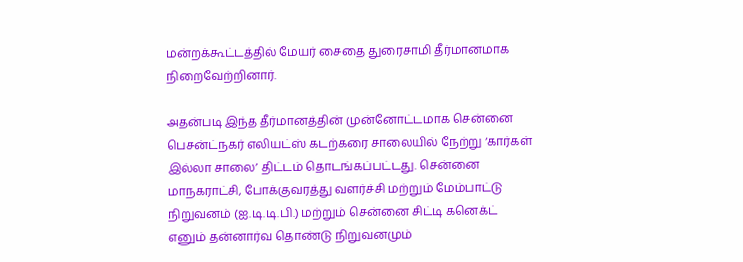மன்றக்கூட்டத்தில் மேயர் சைதை துரைசாமி தீர்மானமாக நிறைவேற்றினார்.

அதன்படி இந்த தீர்மானத்தின் முன்னோட்டமாக சென்னை பெசன்ட்நகர் எலியட்ஸ் கடற்கரை சாலையில் நேற்று ‘கார்கள் இல்லா சாலை’ திட்டம் தொடங்கப்பட்டது. சென்னை மாநகராட்சி, போக்குவரத்து வளர்ச்சி மற்றும் மேம்பாட்டு நிறுவனம் (ஐ.டி.டி.பி.) மற்றும் சென்னை சிட்டி கனெக்ட் எனும் தன்னார்வ தொண்டு நிறுவனமும்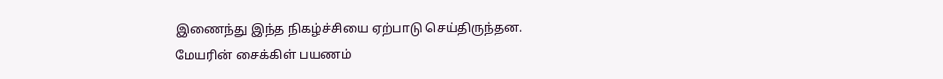இணைந்து இந்த நிகழ்ச்சியை ஏற்பாடு செய்திருந்தன.
மேயரின் சைக்கிள் பயணம்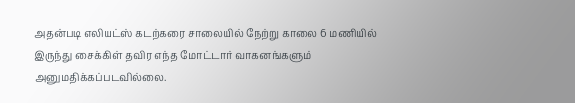அதன்படி எலியட்ஸ் கடற்கரை சாலையில் நேற்று காலை 6 மணியில் இருந்து சைக்கிள் தவிர எந்த மோட்டார் வாகனங்களும் அனுமதிக்கப்படவில்லை.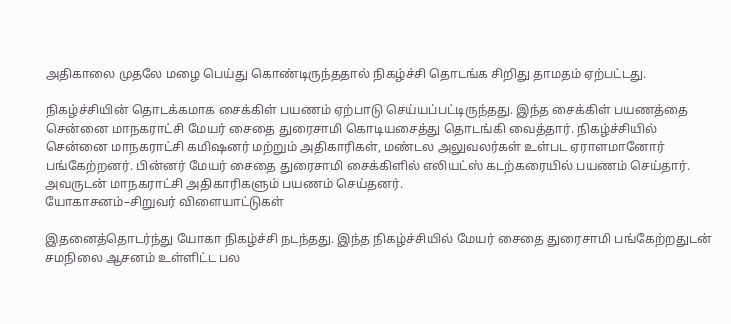அதிகாலை முதலே மழை பெய்து கொண்டிருந்ததால் நிகழ்ச்சி தொடங்க சிறிது தாமதம் ஏற்பட்டது.

நிகழ்ச்சியின் தொடக்கமாக சைக்கிள் பயணம் ஏற்பாடு செய்யப்பட்டிருந்தது. இந்த சைக்கிள் பயணத்தை சென்னை மாநகராட்சி மேயர் சைதை துரைசாமி கொடியசைத்து தொடங்கி வைத்தார். நிகழ்ச்சியில் சென்னை மாநகராட்சி கமிஷனர் மற்றும் அதிகாரிகள், மண்டல அலுவலர்கள் உள்பட ஏராளமானோர் பங்கேற்றனர். பின்னர் மேயர் சைதை துரைசாமி சைக்கிளில் எலியட்ஸ் கடற்கரையில் பயணம் செய்தார். அவருடன் மாநகராட்சி அதிகாரிகளும் பயணம் செய்தனர்.
யோகாசனம்–சிறுவர் விளையாட்டுகள்

இதனைத்தொடர்ந்து யோகா நிகழ்ச்சி நடந்தது. இந்த நிகழ்ச்சியில் மேயர் சைதை துரைசாமி பங்கேற்றதுடன் சமநிலை ஆசனம் உள்ளிட்ட பல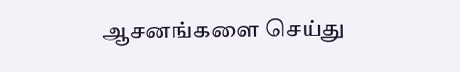ஆசனங்களை செய்து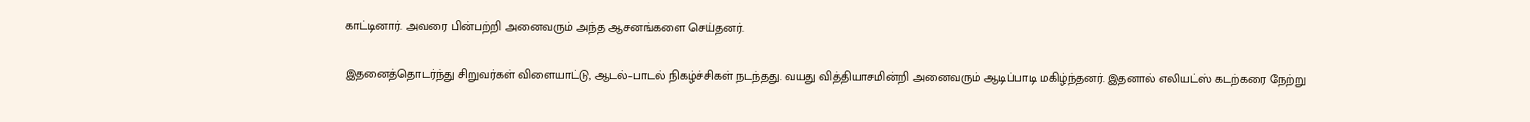காட்டினார். அவரை பின்பற்றி அனைவரும் அந்த ஆசனங்களை செய்தனர்.

இதனைத்தொடர்ந்து சிறுவர்கள் விளையாட்டு, ஆடல்–பாடல் நிகழ்ச்சிகள் நடந்தது. வயது வித்தியாசமின்றி அனைவரும் ஆடிப்பாடி மகிழ்ந்தனர். இதனால் எலியட்ஸ் கடற்கரை நேற்று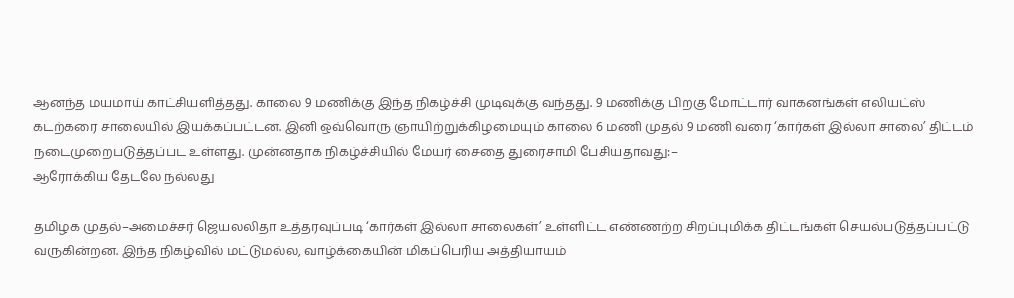ஆனந்த மயமாய் காட்சியளித்தது. காலை 9 மணிக்கு இந்த நிகழ்ச்சி முடிவுக்கு வந்தது. 9 மணிக்கு பிறகு மோட்டார் வாகனங்கள் எலியட்ஸ் கடற்கரை சாலையில் இயக்கப்பட்டன. இனி ஒவ்வொரு ஞாயிற்றுக்கிழமையும் காலை 6 மணி முதல் 9 மணி வரை ‘கார்கள் இல்லா சாலை’ திட்டம் நடைமுறைபடுத்தப்பட உள்ளது. முன்னதாக நிகழ்ச்சியில் மேயர் சைதை துரைசாமி பேசியதாவது:–
ஆரோக்கிய தேடலே நல்லது

தமிழக முதல்–அமைச்சர் ஜெயலலிதா உத்தரவுப்படி ‘கார்கள் இல்லா சாலைகள்’ உள்ளிட்ட எண்ணற்ற சிறப்புமிக்க திட்டங்கள் செயல்படுத்தப்பட்டு வருகின்றன. இந்த நிகழ்வில் மட்டுமல்ல, வாழ்க்கையின் மிகப்பெரிய அத்தியாயம்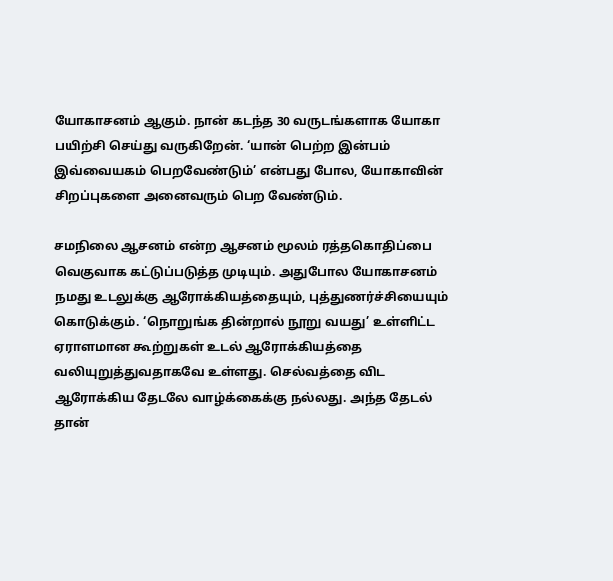யோகாசனம் ஆகும். நான் கடந்த 30 வருடங்களாக யோகா பயிற்சி செய்து வருகிறேன். ‘யான் பெற்ற இன்பம் இவ்வையகம் பெறவேண்டும்’ என்பது போல, யோகாவின் சிறப்புகளை அனைவரும் பெற வேண்டும்.

சமநிலை ஆசனம் என்ற ஆசனம் மூலம் ரத்தகொதிப்பை வெகுவாக கட்டுப்படுத்த முடியும். அதுபோல யோகாசனம் நமது உடலுக்கு ஆரோக்கியத்தையும், புத்துணர்ச்சியையும் கொடுக்கும். ‘நொறுங்க தின்றால் நூறு வயது’ உள்ளிட்ட ஏராளமான கூற்றுகள் உடல் ஆரோக்கியத்தை வலியுறுத்துவதாகவே உள்ளது. செல்வத்தை விட ஆரோக்கிய தேடலே வாழ்க்கைக்கு நல்லது. அந்த தேடல் தான்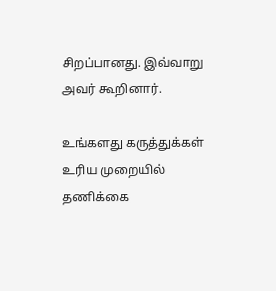சிறப்பானது. இவ்வாறு அவர் கூறினார்.

உங்களது கருத்துக்கள் உரிய முறையில் தணிக்கை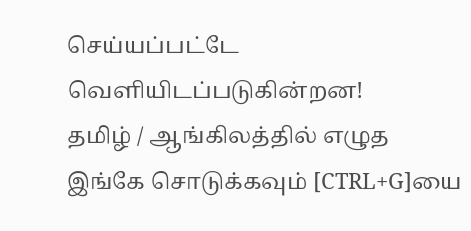செய்யப்பட்டே வெளியி‌டப்படுகின்றன!
தமிழ் / ஆங்கிலத்தில் எழுத இங்கே சொடுக்கவும் [CTRL+G]யை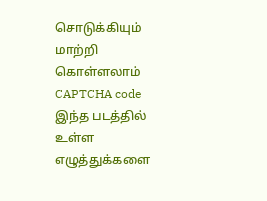சொடுக்கியும் மாற்றி கொள்ளலாம்
CAPTCHA code
இந்த படத்தில் உள்ள எழுத்துக்களை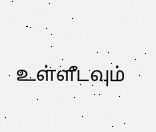உள்ளீடவும்